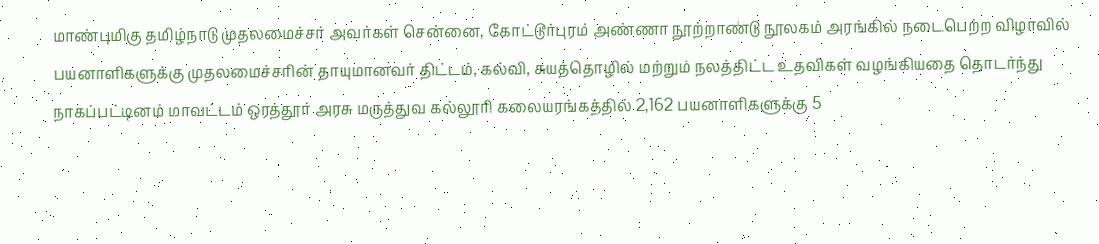மாண்புமிகு தமிழ்நாடு முதலமைச்சர் அவர்கள் சென்னை, கோட்டூர்புரம் அண்ணா நூற்றாண்டு நூலகம் அரங்கில் நடைபெற்ற விழாவில் பயனாளிகளுக்கு முதலமைச்சரின் தாயுமானவர் திட்டம், கல்வி, சுயத்தொழில் மற்றும் நலத்திட்ட உதவிகள் வழங்கியதை தொடர்ந்து நாகப்பட்டினம் மாவட்டம் ஒரத்தூர் அரசு மருத்துவ கல்லூரி கலையரங்கத்தில் 2,162 பயனாளிகளுக்கு 5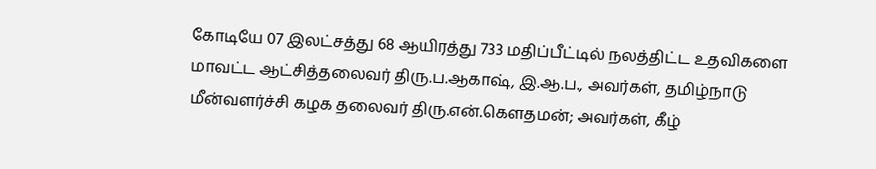கோடியே 07 இலட்சத்து 68 ஆயிரத்து 733 மதிப்பீட்டில் நலத்திட்ட உதவிகளை மாவட்ட ஆட்சித்தலைவர் திரு.ப.ஆகாஷ், இ.ஆ.ப., அவர்கள், தமிழ்நாடு மீன்வளர்ச்சி கழக தலைவர் திரு.என்.கௌதமன்; அவர்கள், கீழ்